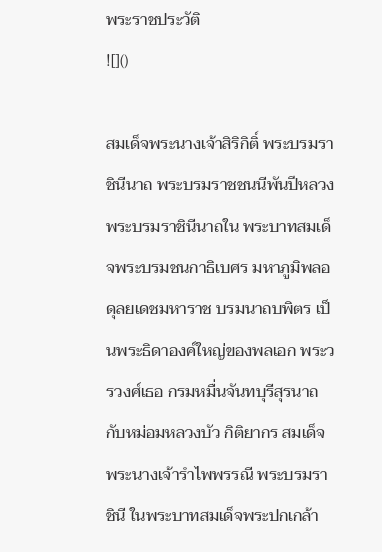พระราชประวัติ
![]()

สมเด็จพระนางเจ้าสิริกิติ์ พระบรมราชินีนาถ พระบรมราชชนนีพันปีหลวง พระบรมราชินีนาถใน พระบาทสมเด็จพระบรมชนกาธิเบศร มหาภูมิพลอดุลยเดชมหาราช บรมนาถบพิตร เป็นพระธิดาองค์ใหญ่ของพลเอก พระวรวงศ์เธอ กรมหมื่นจันทบุรีสุรนาถ กับหม่อมหลวงบัว กิติยากร สมเด็จพระนางเจ้ารำไพพรรณี พระบรมราชินี ในพระบาทสมเด็จพระปกเกล้า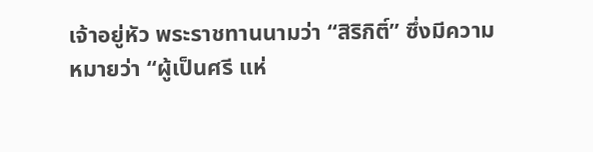เจ้าอยู่หัว พระราชทานนามว่า “สิริกิติ์” ซึ่งมีความหมายว่า “ผู้เป็นศรี แห่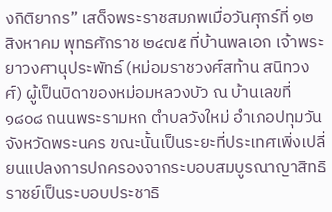งกิติยากร” เสด็จพระราชสมภพเมื่อวันศุกร์ที่ ๑๒ สิงหาคม พุทธศักราช ๒๔๗๕ ที่บ้านพลเอก เจ้าพระยาวงศานุประพัทธ์ (หม่อมราชวงศ์สท้าน สนิทวงศ์) ผู้เป็นบิดาของหม่อมหลวงบัว ณ บ้านเลขที่ ๑๘๐๘ ถนนพระรามหก ตำบลวังใหม่ อำเภอปทุมวัน จังหวัดพระนคร ขณะนั้นเป็นระยะที่ประเทศเพิ่งเปลี่ยนแปลงการปกครองจากระบอบสมบูรณาญาสิทธิราชย์เป็นระบอบประชาธิ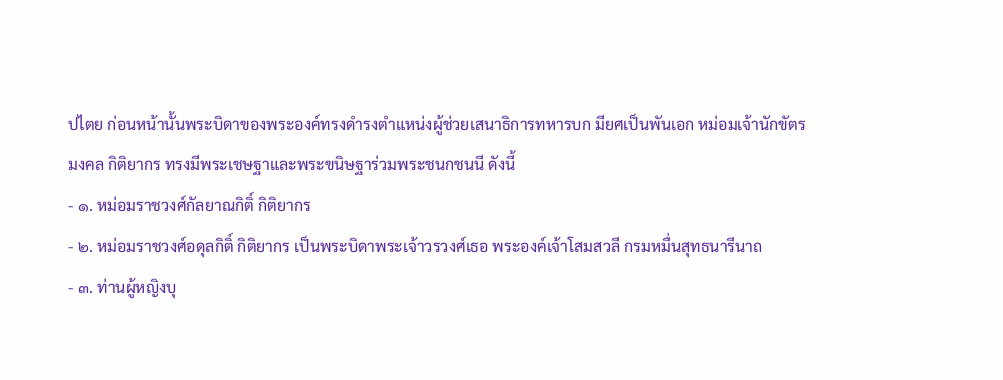ปไตย ก่อนหน้านั้นพระบิดาของพระองค์ทรงดำรงตำแหน่งผู้ช่วยเสนาธิการทหารบก มียศเป็นพันเอก หม่อมเจ้านักขัตรมงคล กิติยากร ทรงมีพระเชษฐาและพระขนิษฐาร่วมพระชนกชนนี ดังนี้
- ๑. หม่อมราชวงศ์กัลยาณกิติ์ กิติยากร
- ๒. หม่อมราชวงศ์อดุลกิติ์ กิติยากร เป็นพระบิดาพระเจ้าวรวงศ์เธอ พระองค์เจ้าโสมสวลี กรมหมื่นสุทธนารีนาถ
- ๓. ท่านผู้หญิงบุ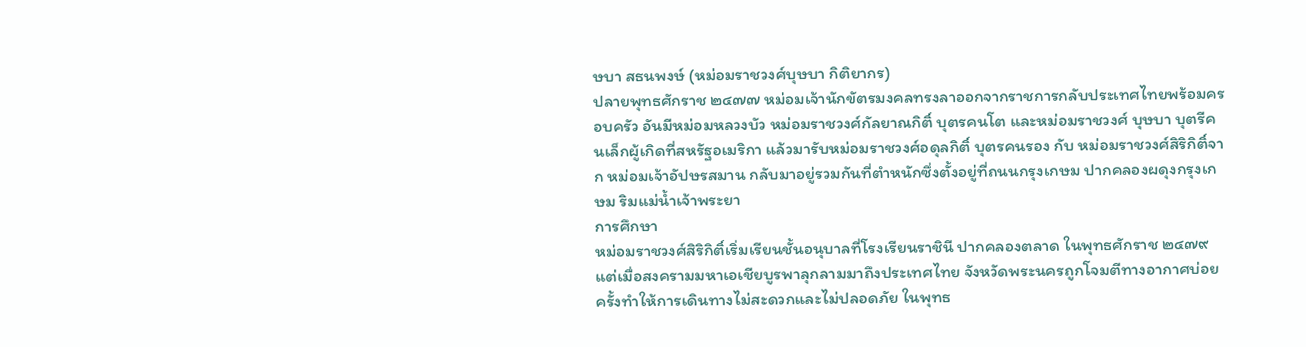ษบา สธนพงษ์ (หม่อมราชวงศ์บุษบา กิติยากร)
ปลายพุทธศักราช ๒๔๗๗ หม่อมเจ้านักขัตรมงคลทรงลาออกจากราชการกลับประเทศไทยพร้อมครอบครัว อันมีหม่อมหลวงบัว หม่อมราชวงศ์กัลยาณกิติ์ บุตรคนโต และหม่อมราชวงศ์ บุษบา บุตรีคนเล็กผู้เกิดที่สหรัฐอเมริกา แล้วมารับหม่อมราชวงศ์อดุลกิติ์ บุตรคนรอง กับ หม่อมราชวงศ์สิริกิติ์จาก หม่อมเจ้าอัปษรสมาน กลับมาอยู่รวมกันที่ตำหนักซึ่งตั้งอยู่ที่ถนนกรุงเกษม ปากคลองผดุงกรุงเกษม ริมแม่น้ำเจ้าพระยา
การศึกษา
หม่อมราชวงศ์สิริกิติ์เริ่มเรียนชั้นอนุบาลที่โรงเรียนราชินี ปากคลองตลาด ในพุทธศักราช ๒๔๗๙ แต่เมื่อสงครามมหาเอเชียบูรพาลุกลามมาถึงประเทศไทย จังหวัดพระนครถูกโจมตีทางอากาศบ่อยครั้งทำให้การเดินทางไม่สะดวกและไม่ปลอดภัย ในพุทธ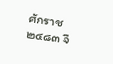ศักราช ๒๔๘๓ จึ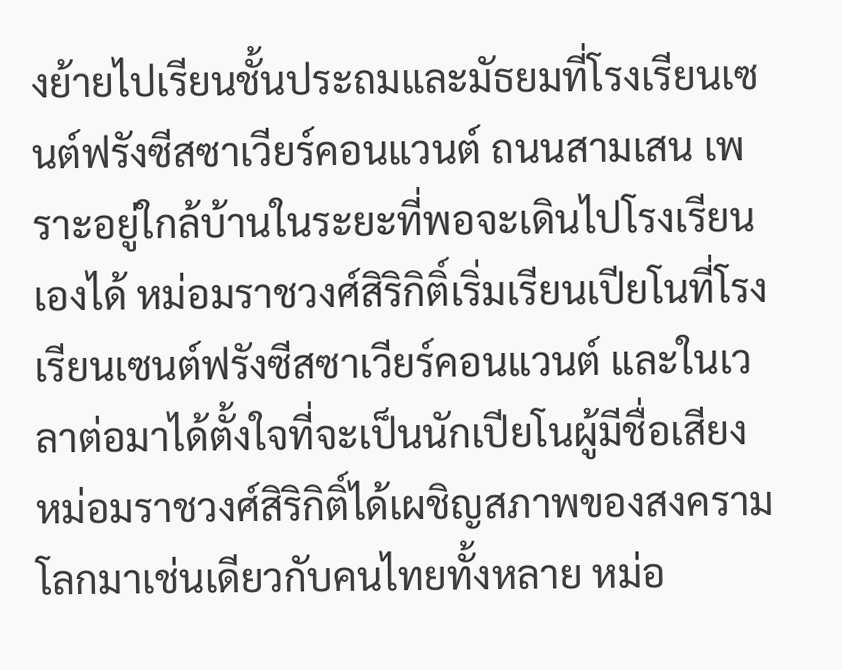งย้ายไปเรียนชั้นประถมและมัธยมที่โรงเรียนเซนต์ฟรังซีสซาเวียร์คอนแวนต์ ถนนสามเสน เพราะอยู่ใกล้บ้านในระยะที่พอจะเดินไปโรงเรียนเองได้ หม่อมราชวงศ์สิริกิติ์เริ่มเรียนเปียโนที่โรงเรียนเซนต์ฟรังซีสซาเวียร์คอนแวนต์ และในเวลาต่อมาได้ตั้งใจที่จะเป็นนักเปียโนผู้มีชื่อเสียง
หม่อมราชวงศ์สิริกิติ์ได้เผชิญสภาพของสงครามโลกมาเช่นเดียวกับคนไทยทั้งหลาย หม่อ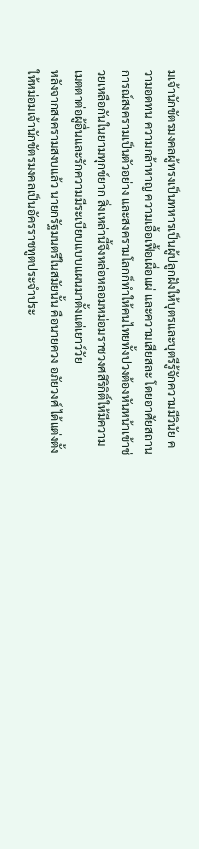มเจ้านักขัตรมงคลผู้ทรงเป็นทหารเป็นผู้ปลูกฝังให้บุตรและบุตรีรู้จักความมีวินัย ความอดทน ความกล้าหาญ ความเอื้อเฟื้อเผื่อแผ่ และความเสียสละ โดยอาศัยสถานการณ์สงครามเป็นตัวอย่าง และสงครามโลกก็ทำให้คนไทยทั้งปวงต้องหันหน้าเข้าช่วยเหลือกันในยามทุกข์ยาก สิ่งเหล่านี้จึงหล่อหลอมหม่อมราชวงศสิริกิติ์ให้มีความเมตตาต่อผู้อื่นและรักความมีระเบียบแบบแผนมาตั้งแต่เยาว์วัย
หลังจากสงครามสงบแล้ว นายกรัฐมนตรีในสมัยนั้น คือนายควง อภัยวงศ์ ได้แต่งตั้งให้หม่อมเจ้านักขัตรมงคลเป็นอัครราชทูตประจำประ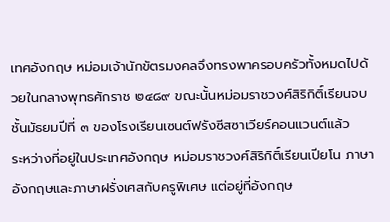เทศอังกฤษ หม่อมเจ้านักขัตรมงคลจึงทรงพาครอบครัวทั้งหมดไปด้วยในกลางพุทธศักราช ๒๔๘๙ ขณะนั้นหม่อมราชวงศ์สิริกิติ์เรียนจบชั้นมัธยมปีที่ ๓ ของโรงเรียนเซนต์ฟรังซีสซาเวียร์คอนแวนต์แล้ว
ระหว่างที่อยู่ในประเทศอังกฤษ หม่อมราชวงศ์สิริกิติ์เรียนเปียโน ภาษาอังกฤษและภาษาฝรั่งเศสกับครูพิเศษ แต่อยู่ที่อังกฤษ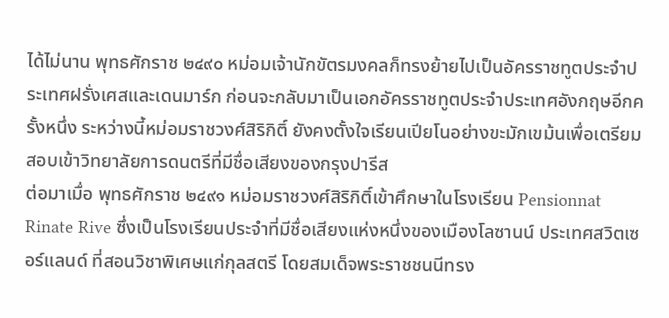ได้ไม่นาน พุทธศักราช ๒๔๙๐ หม่อมเจ้านักขัตรมงคลก็ทรงย้ายไปเป็นอัครราชทูตประจำประเทศฝรั่งเศสและเดนมาร์ก ก่อนจะกลับมาเป็นเอกอัครราชทูตประจำประเทศอังกฤษอีกครั้งหนึ่ง ระหว่างนี้หม่อมราชวงศ์สิริกิติ์ ยังคงตั้งใจเรียนเปียโนอย่างขะมักเขม้นเพื่อเตรียมสอบเข้าวิทยาลัยการดนตรีที่มีชื่อเสียงของกรุงปารีส
ต่อมาเมื่อ พุทธศักราช ๒๔๙๑ หม่อมราชวงศ์สิริกิติ์เข้าศึกษาในโรงเรียน Pensionnat Rinate Rive ซึ่งเป็นโรงเรียนประจำที่มีชื่อเสียงแห่งหนึ่งของเมืองโลซานน์ ประเทศสวิตเซอร์แลนด์ ที่สอนวิชาพิเศษแก่กุลสตรี โดยสมเด็จพระราชชนนีทรง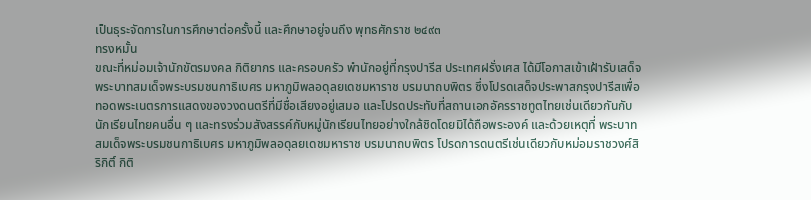เป็นธุระจัดการในการศึกษาต่อครั้งนี้ และศึกษาอยู่จนถึง พุทธศักราช ๒๔๙๓
ทรงหมั้น
ขณะที่หม่อมเจ้านักขัตรมงคล กิติยากร และครอบครัว พำนักอยู่ที่กรุงปารีส ประเทศฝรั่งเศส ได้มีโอกาสเข้าเฝ้ารับเสด็จ พระบาทสมเด็จพระบรมชนกาธิเบศร มหาภูมิพลอดุลยเดชมหาราช บรมนาถบพิตร ซึ่งโปรดเสด็จประพาสกรุงปารีสเพื่อทอดพระเนตรการแสดงของวงดนตรีที่มีชื่อเสียงอยู่เสมอ และโปรดประทับที่สถานเอกอัครราชทูตไทยเช่นเดียวกันกับนักเรียนไทยคนอื่น ๆ และทรงร่วมสังสรรค์กับหมู่นักเรียนไทยอย่างใกล้ชิดโดยมิได้ถือพระองค์ และด้วยเหตุที่ พระบาทสมเด็จพระบรมชนกาธิเบศร มหาภูมิพลอดุลยเดชมหาราช บรมนาถบพิตร โปรดการดนตรีเช่นเดียวกับหม่อมราชวงศ์สิริกิติ์ กิติ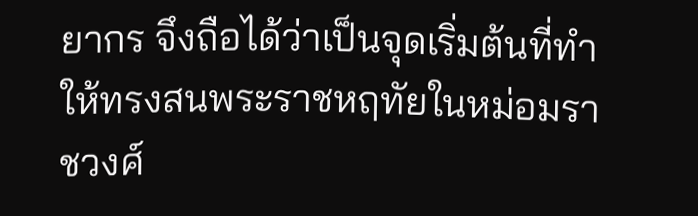ยากร จึงถือได้ว่าเป็นจุดเริ่มต้นที่ทำให้ทรงสนพระราชหฤทัยในหม่อมราชวงศ์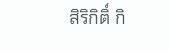สิริกิติ์ กิ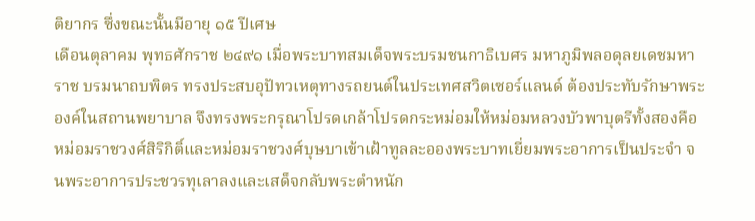ติยากร ซึ่งขณะนั้นมีอายุ ๑๕ ปีเศษ
เดือนตุลาคม พุทธศักราช ๒๔๙๑ เมื่อพระบาทสมเด็จพระบรมชนกาธิเบศร มหาภูมิพลอดุลยเดชมหาราช บรมนาถบพิตร ทรงประสบอุปัทวเหตุทางรถยนต์ในประเทศสวิตเซอร์แลนด์ ต้องประทับรักษาพระองค์ในสถานพยาบาล จึงทรงพระกรุณาโปรดเกล้าโปรดกระหม่อมให้หม่อมหลวงบัวพาบุตรีทั้งสองคือหม่อมราชวงศ์สิริกิติ์และหม่อมราชวงศ์บุษบาเข้าเฝ้าทูลละอองพระบาทเยี่ยมพระอาการเป็นประจำ จนพระอาการประชวรทุเลาลงและเสด็จกลับพระตำหนัก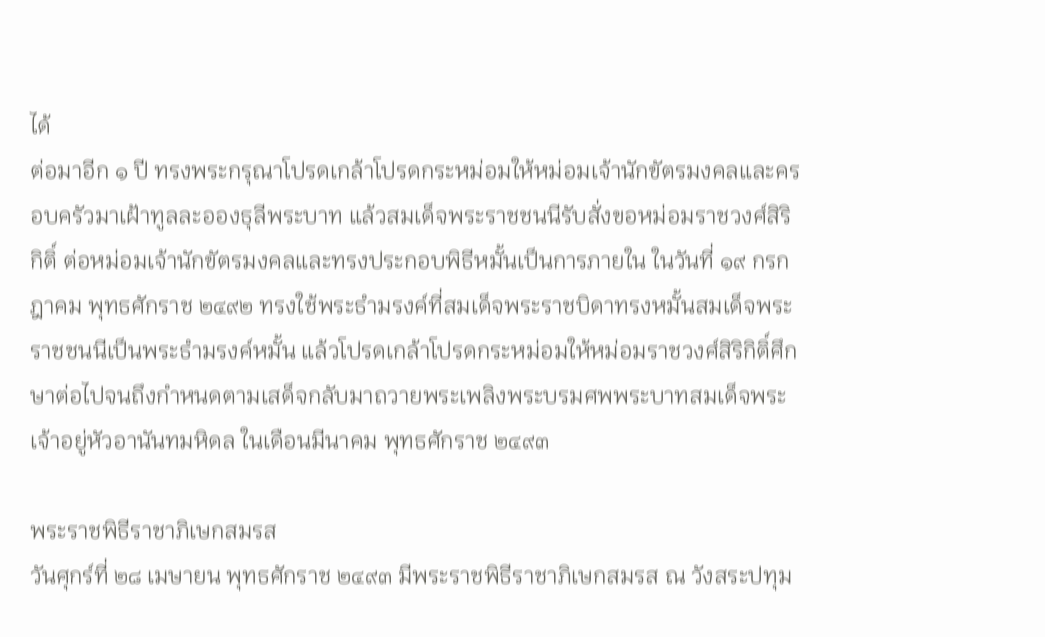ได้
ต่อมาอีก ๑ ปี ทรงพระกรุณาโปรดเกล้าโปรดกระหม่อมให้หม่อมเจ้านักขัตรมงคลและครอบครัวมาเฝ้าทูลละอองธุลีพระบาท แล้วสมเด็จพระราชชนนีรับสั่งขอหม่อมราชวงศ์สิริกิติ์ ต่อหม่อมเจ้านักขัตรมงคลและทรงประกอบพิธีหมั้นเป็นการภายใน ในวันที่ ๑๙ กรกฎาคม พุทธศักราช ๒๔๙๒ ทรงใช้พระธำมรงค์ที่สมเด็จพระราชบิดาทรงหมั้นสมเด็จพระราชชนนีเป็นพระธำมรงค์หมั้น แล้วโปรดเกล้าโปรดกระหม่อมให้หม่อมราชวงศ์สิริกิติ์ศึกษาต่อไปจนถึงกำหนดตามเสด็จกลับมาถวายพระเพลิงพระบรมศพพระบาทสมเด็จพระเจ้าอยู่หัวอานันทมหิดล ในเดือนมีนาคม พุทธศักราช ๒๔๙๓

พระราชพิธีราชาภิเษกสมรส
วันศุกร์ที่ ๒๘ เมษายน พุทธศักราช ๒๔๙๓ มีพระราชพิธีราชาภิเษกสมรส ณ วังสระปทุม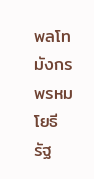พลโท มังกร พรหมโยธี รัฐ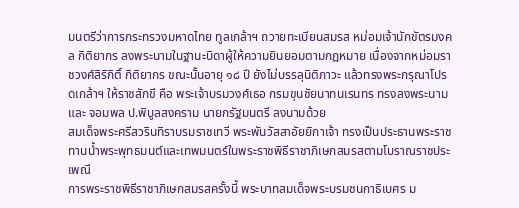มนตรีว่าการกระทรวงมหาดไทย ทูลเกล้าฯ ถวายทะเบียนสมรส หม่อมเจ้านักขัตรมงคล กิติยากร ลงพระนามในฐานะบิดาผู้ให้ความยินยอมตามกฎหมาย เนื่องจากหม่อมราชวงศ์สิริกิติ์ กิติยากร ขณะนั้นอายุ ๑๘ ปี ยังไม่บรรลุนิติภาวะ แล้วทรงพระกรุณาโปรดเกล้าฯ ให้ราชสักขี คือ พระเจ้าบรมวงศ์เธอ กรมขุนชัยนาทนเรนทร ทรงลงพระนาม และ จอมพล ป.พิบูลสงคราม นายกรัฐมนตรี ลงนามด้วย
สมเด็จพระศรีสวรินทิราบรมราชเทวี พระพันวัสสาอัยยิกาเจ้า ทรงเป็นประธานพระราชทานน้ำพระพุทธมนต์และเทพมนตร์ในพระราชพิธีราชาภิเษกสมรสตามโบราณราชประเพณี
การพระราชพิธีราชาภิเษกสมรสครั้งนี้ พระบาทสมเด็จพระบรมชนกาธิเบศร ม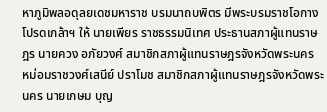หาภูมิพลอดุลยเดชมหาราช บรมนาถบพิตร มีพระบรมราชโอกางโปรดเกล้าฯ ให้ นายเพียร ราชธรรมนิเทศ ประธานสภาผู้แทนราษฎร นายควง อภัยวงศ์ สมาชิกสภาผู้แทนราษฎรจังหวัดพระนคร หม่อมราชวงศ์เสนีย์ ปราโมช สมาชิกสภาผู้แทนราษฎรจังหวัดพระนคร นายเกษม บุญ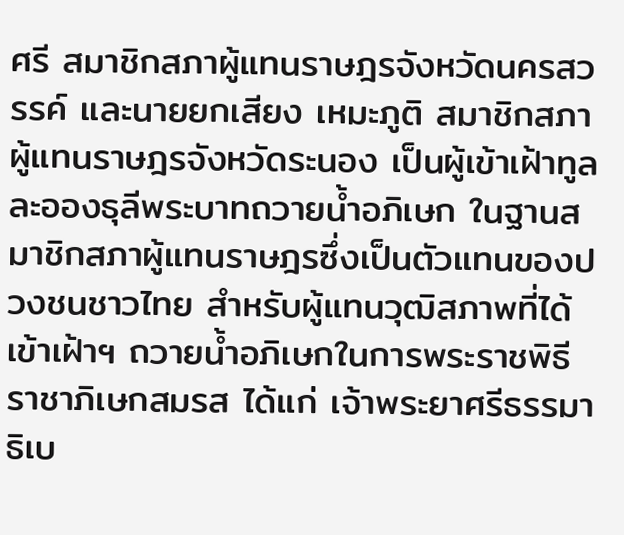ศรี สมาชิกสภาผู้แทนราษฎรจังหวัดนครสวรรค์ และนายยกเสียง เหมะภูติ สมาชิกสภาผู้แทนราษฎรจังหวัดระนอง เป็นผู้เข้าเฝ้าทูลละอองธุลีพระบาทถวายน้ำอภิเษก ในฐานสมาชิกสภาผู้แทนราษฎรซึ่งเป็นตัวแทนของปวงชนชาวไทย สำหรับผู้แทนวุฒิสภาพที่ได้เข้าเฝ้าฯ ถวายน้ำอภิเษกในการพระราชพิธีราชาภิเษกสมรส ได้แก่ เจ้าพระยาศรีธรรมาธิเบ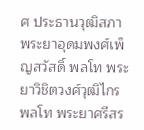ศ ประธานวุฒิสภา พระยาอุดมพงศ์เพ็ญสวัสดิ์ พลโท พระยาวิชิตวงศ์วุฒิไกร พลโท พระยาศรีสร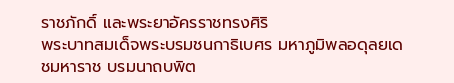ราชภักดิ์ และพระยาอัครราชทรงศิริ
พระบาทสมเด็จพระบรมชนกาธิเบศร มหาภูมิพลอดุลยเดชมหาราช บรมนาถบพิต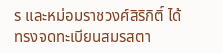ร และหม่อมราชวงศ์สิริกิติ์ ได้ทรงจดทะเบียนสมรสตา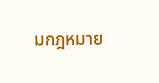มกฎหมาย